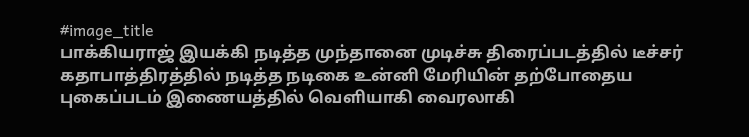#image_title
பாக்கியராஜ் இயக்கி நடித்த முந்தானை முடிச்சு திரைப்படத்தில் டீச்சர் கதாபாத்திரத்தில் நடித்த நடிகை உன்னி மேரியின் தற்போதைய புகைப்படம் இணையத்தில் வெளியாகி வைரலாகி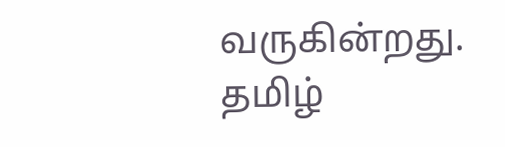வருகின்றது. தமிழ்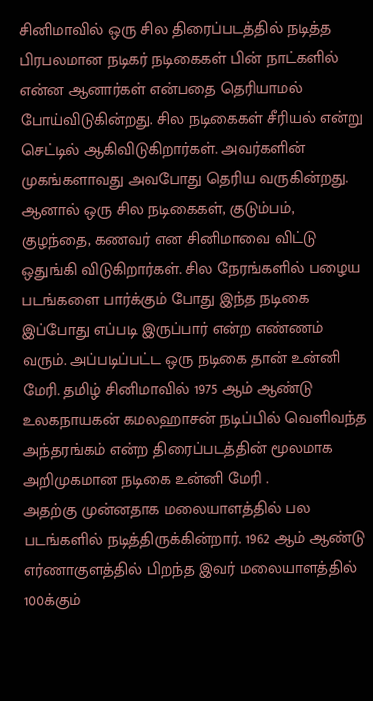சினிமாவில் ஒரு சில திரைப்படத்தில் நடித்த பிரபலமான நடிகர் நடிகைகள் பின் நாட்களில் என்ன ஆனார்கள் என்பதை தெரியாமல் போய்விடுகின்றது. சில நடிகைகள் சீரியல் என்று செட்டில் ஆகிவிடுகிறார்கள். அவர்களின் முகங்களாவது அவபோது தெரிய வருகின்றது.
ஆனால் ஒரு சில நடிகைகள், குடும்பம், குழந்தை, கணவர் என சினிமாவை விட்டு ஒதுங்கி விடுகிறார்கள். சில நேரங்களில் பழைய படங்களை பார்க்கும் போது இந்த நடிகை இப்போது எப்படி இருப்பார் என்ற எண்ணம் வரும். அப்படிப்பட்ட ஒரு நடிகை தான் உன்னி மேரி. தமிழ் சினிமாவில் 1975 ஆம் ஆண்டு உலகநாயகன் கமலஹாசன் நடிப்பில் வெளிவந்த அந்தரங்கம் என்ற திரைப்படத்தின் மூலமாக அறிமுகமான நடிகை உன்னி மேரி .
அதற்கு முன்னதாக மலையாளத்தில் பல படங்களில் நடித்திருக்கின்றார். 1962 ஆம் ஆண்டு எர்ணாகுளத்தில் பிறந்த இவர் மலையாளத்தில் 100க்கும்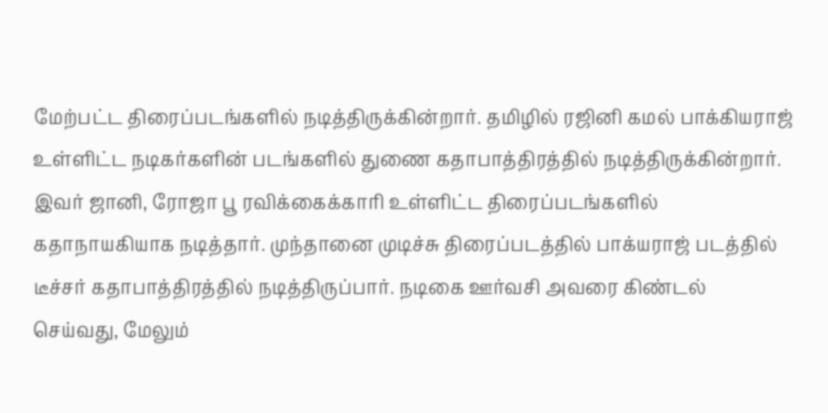மேற்பட்ட திரைப்படங்களில் நடித்திருக்கின்றார். தமிழில் ரஜினி கமல் பாக்கியராஜ் உள்ளிட்ட நடிகர்களின் படங்களில் துணை கதாபாத்திரத்தில் நடித்திருக்கின்றார்.
இவர் ஜானி, ரோஜா பூ ரவிக்கைக்காரி உள்ளிட்ட திரைப்படங்களில் கதாநாயகியாக நடித்தார். முந்தானை முடிச்சு திரைப்படத்தில் பாக்யராஜ் படத்தில் டீச்சர் கதாபாத்திரத்தில் நடித்திருப்பார். நடிகை ஊர்வசி அவரை கிண்டல் செய்வது, மேலும்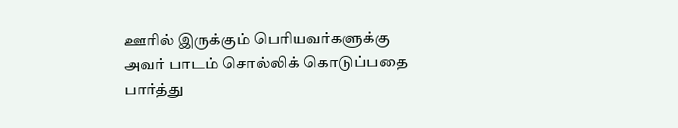ஊரில் இருக்கும் பெரியவர்களுக்கு அவர் பாடம் சொல்லிக் கொடுப்பதை பார்த்து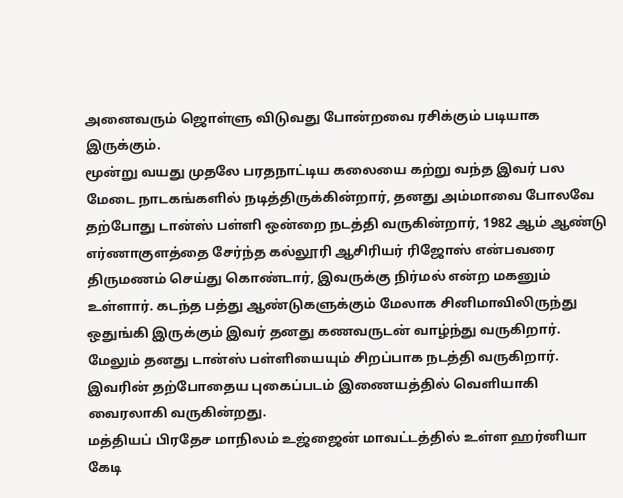அனைவரும் ஜொள்ளு விடுவது போன்றவை ரசிக்கும் படியாக இருக்கும்.
மூன்று வயது முதலே பரதநாட்டிய கலையை கற்று வந்த இவர் பல மேடை நாடகங்களில் நடித்திருக்கின்றார், தனது அம்மாவை போலவே தற்போது டான்ஸ் பள்ளி ஒன்றை நடத்தி வருகின்றார், 1982 ஆம் ஆண்டு எர்ணாகுளத்தை சேர்ந்த கல்லூரி ஆசிரியர் ரிஜோஸ் என்பவரை திருமணம் செய்து கொண்டார், இவருக்கு நிர்மல் என்ற மகனும் உள்ளார். கடந்த பத்து ஆண்டுகளுக்கும் மேலாக சினிமாவிலிருந்து ஒதுங்கி இருக்கும் இவர் தனது கணவருடன் வாழ்ந்து வருகிறார். மேலும் தனது டான்ஸ் பள்ளியையும் சிறப்பாக நடத்தி வருகிறார். இவரின் தற்போதைய புகைப்படம் இணையத்தில் வெளியாகி வைரலாகி வருகின்றது.
மத்தியப் பிரதேச மாநிலம் உஜ்ஜைன் மாவட்டத்தில் உள்ள ஹர்னியா கேடி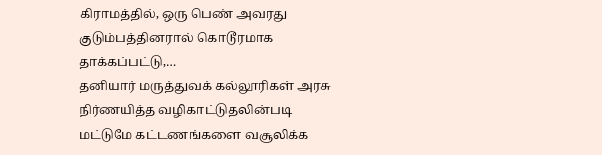கிராமத்தில், ஒரு பெண் அவரது குடும்பத்தினரால் கொடூரமாக தாக்கப்பட்டு,…
தனியார் மருத்துவக் கல்லூரிகள் அரசு நிர்ணயித்த வழிகாட்டுதலின்படி மட்டுமே கட்டணங்களை வசூலிக்க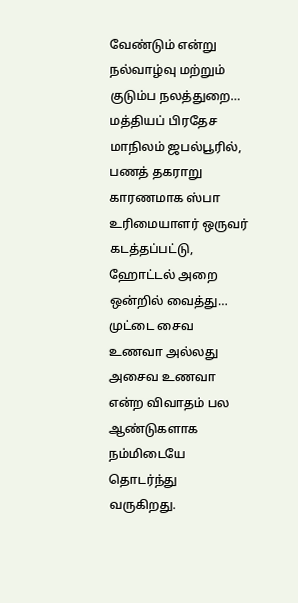வேண்டும் என்று நல்வாழ்வு மற்றும் குடும்ப நலத்துறை…
மத்தியப் பிரதேச மாநிலம் ஜபல்பூரில், பணத் தகராறு காரணமாக ஸ்பா உரிமையாளர் ஒருவர் கடத்தப்பட்டு, ஹோட்டல் அறை ஒன்றில் வைத்து…
முட்டை சைவ உணவா அல்லது அசைவ உணவா என்ற விவாதம் பல ஆண்டுகளாக நம்மிடையே தொடர்ந்து வருகிறது.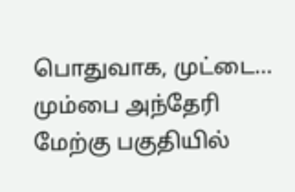பொதுவாக, முட்டை…
மும்பை அந்தேரி மேற்கு பகுதியில்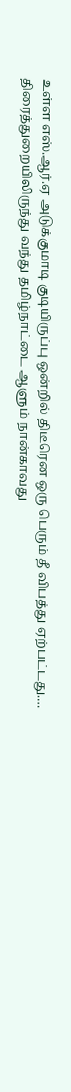உள்ள எஸ்.ஆர்.ஏ அடுக்குமாடி குடியிருப்பு ஒன்றில் திடீரென ஒரு பெரும் தீ விபத்து ஏற்பட்டது.…
திரைத்துறையிலிருந்து வந்து தமிழ்நாட்டை ஆளும் நான்காவது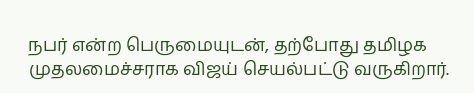நபர் என்ற பெருமையுடன், தற்போது தமிழக முதலமைச்சராக விஜய் செயல்பட்டு வருகிறார்.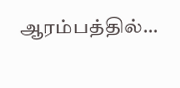ஆரம்பத்தில்…